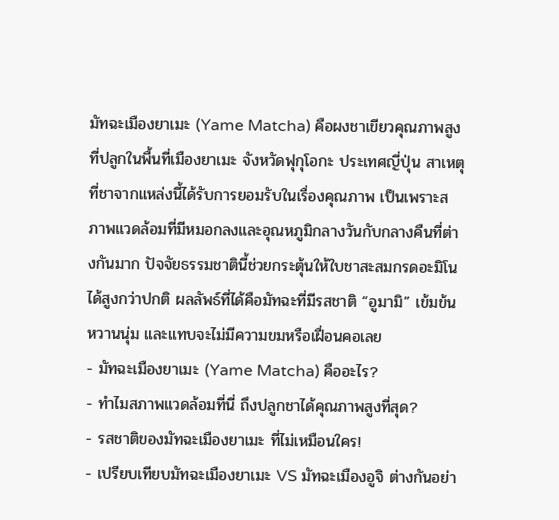มัทฉะเมืองยาเมะ (Yame Matcha) คือผงชาเขียวคุณภาพสูงที่ปลูกในพื้นที่เมืองยาเมะ จังหวัดฟุกุโอกะ ประเทศญี่ปุ่น สาเหตุที่ชาจากแหล่งนี้ได้รับการยอมรับในเรื่องคุณภาพ เป็นเพราะสภาพแวดล้อมที่มีหมอกลงและอุณหภูมิกลางวันกับกลางคืนที่ต่างกันมาก ปัจจัยธรรมชาตินี้ช่วยกระตุ้นให้ใบชาสะสมกรดอะมิโนได้สูงกว่าปกติ ผลลัพธ์ที่ได้คือมัทฉะที่มีรสชาติ “อูมามิ” เข้มข้น หวานนุ่ม และแทบจะไม่มีความขมหรือเฝื่อนคอเลย
- มัทฉะเมืองยาเมะ (Yame Matcha) คืออะไร?
- ทำไมสภาพแวดล้อมที่นี่ ถึงปลูกชาได้คุณภาพสูงที่สุด?
- รสชาติของมัทฉะเมืองยาเมะ ที่ไม่เหมือนใคร!
- เปรียบเทียบมัทฉะเมืองยาเมะ VS มัทฉะเมืองอูจิ ต่างกันอย่า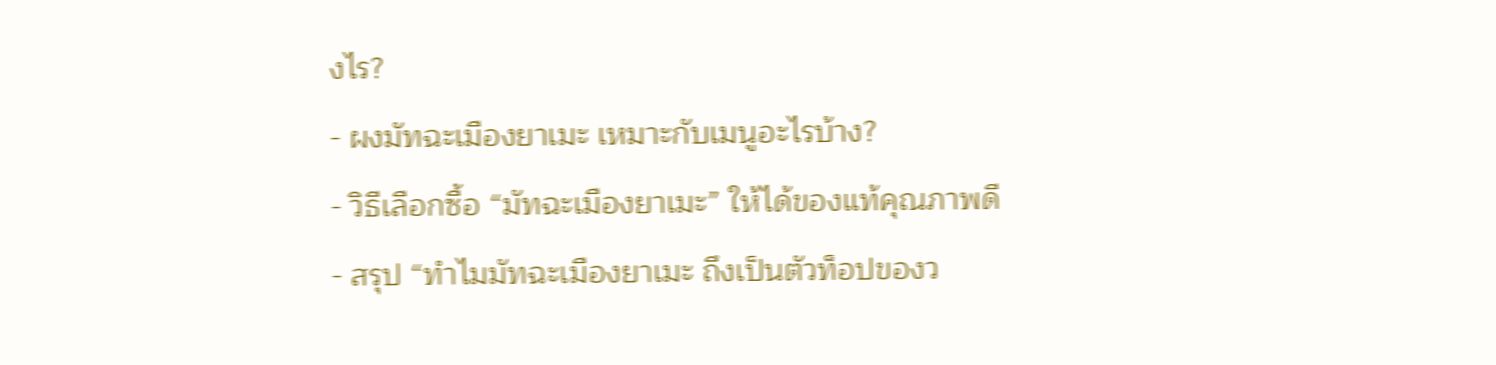งไร?
- ผงมัทฉะเมืองยาเมะ เหมาะกับเมนูอะไรบ้าง?
- วิธีเลือกซื้อ “มัทฉะเมืองยาเมะ” ให้ได้ของแท้คุณภาพดี
- สรุป “ทำไมมัทฉะเมืองยาเมะ ถึงเป็นตัวท็อปของว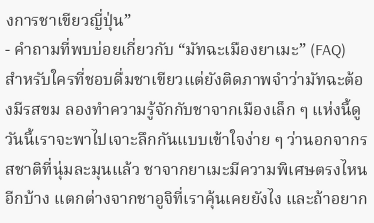งการชาเขียวญี่ปุ่น”
- คำถามที่พบบ่อยเกี่ยวกับ “มัทฉะเมืองยาเมะ” (FAQ)
สำหรับใครที่ชอบดื่มชาเขียวแต่ยังติดภาพจำว่ามัทฉะต้องมีรสขม ลองทำความรู้จักกับชาจากเมืองเล็ก ๆ แห่งนี้ดู วันนี้เราจะพาไปเจาะลึกกันแบบเข้าใจง่าย ๆ ว่านอกจากรสชาติที่นุ่มละมุนแล้ว ชาจากยาเมะมีความพิเศษตรงไหนอีกบ้าง แตกต่างจากชาอูจิที่เราคุ้นเคยยังไง และถ้าอยาก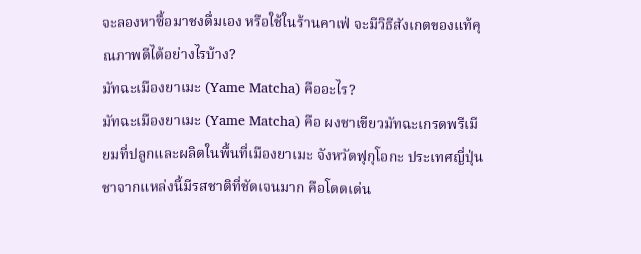จะลองหาซื้อมาชงดื่มเอง หรือใช้ในร้านคาเฟ่ จะมีวิธีสังเกตของแท้คุณภาพดีได้อย่างไรบ้าง?
มัทฉะเมืองยาเมะ (Yame Matcha) คืออะไร?
มัทฉะเมืองยาเมะ (Yame Matcha) คือ ผงชาเขียวมัทฉะเกรดพรีเมียมที่ปลูกและผลิตในพื้นที่เมืองยาเมะ จังหวัดฟุกุโอกะ ประเทศญี่ปุ่น ชาจากแหล่งนี้มีรสชาติที่ชัดเจนมาก คือโดดเด่น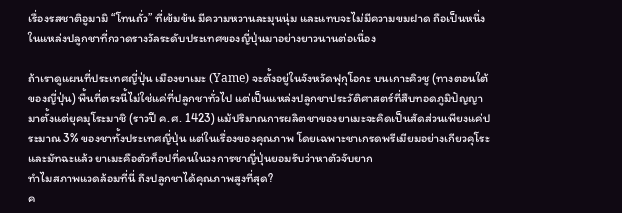เรื่องรสชาติอูมามิ “โทนถั่ว” ที่เข้มข้น มีความหวานละมุนนุ่ม และแทบจะไม่มีความขมฝาด ถือเป็นหนึ่งในแหล่งปลูกชาที่กวาดรางวัลระดับประเทศของญี่ปุ่นมาอย่างยาวนานต่อเนื่อง

ถ้าเราดูแผนที่ประเทศญี่ปุ่น เมืองยาเมะ (Yame) จะตั้งอยู่ในจังหวัดฟุกุโอกะ บนเกาะคิวชู (ทางตอนใต้ของญี่ปุ่น) พื้นที่ตรงนี้ไม่ใช่แค่ที่ปลูกชาทั่วไป แต่เป็นแหล่งปลูกชาประวัติศาสตร์ที่สืบทอดภูมิปัญญามาตั้งแต่ยุคมุโระมาชิ (ราวปี ค.ศ. 1423) แม้ปริมาณการผลิตชาของยาเมะจะคิดเป็นสัดส่วนเพียงแค่ประมาณ 3% ของชาทั้งประเทศญี่ปุ่น แต่ในเรื่องของคุณภาพ โดยเฉพาะชาเกรดพรีเมียมอย่างเกียวคุโระและมัทฉะแล้ว ยาเมะคือตัวท็อปที่คนในวงการชาญี่ปุ่นยอมรับว่าหาตัวจับยาก
ทำไมสภาพแวดล้อมที่นี่ ถึงปลูกชาได้คุณภาพสูงที่สุด?
ค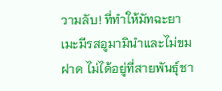วามลับ! ที่ทำให้มัทฉะยาเมะมีรสอูมามินำและไม่ขมฝาด ไม่ได้อยู่ที่สายพันธุ์ชา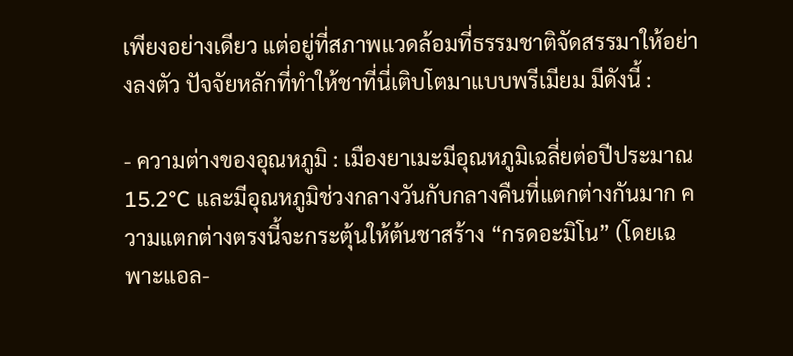เพียงอย่างเดียว แต่อยู่ที่สภาพแวดล้อมที่ธรรมชาติจัดสรรมาให้อย่างลงตัว ปัจจัยหลักที่ทำให้ชาที่นี่เติบโตมาแบบพรีเมียม มีดังนี้ :

- ความต่างของอุณหภูมิ : เมืองยาเมะมีอุณหภูมิเฉลี่ยต่อปีประมาณ 15.2°C และมีอุณหภูมิช่วงกลางวันกับกลางคืนที่แตกต่างกันมาก ความแตกต่างตรงนี้จะกระตุ้นให้ต้นชาสร้าง “กรดอะมิโน” (โดยเฉพาะแอล-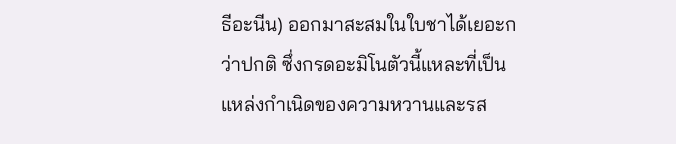ธีอะนีน) ออกมาสะสมในใบชาได้เยอะกว่าปกติ ซึ่งกรดอะมิโนตัวนี้แหละที่เป็นแหล่งกำเนิดของความหวานและรส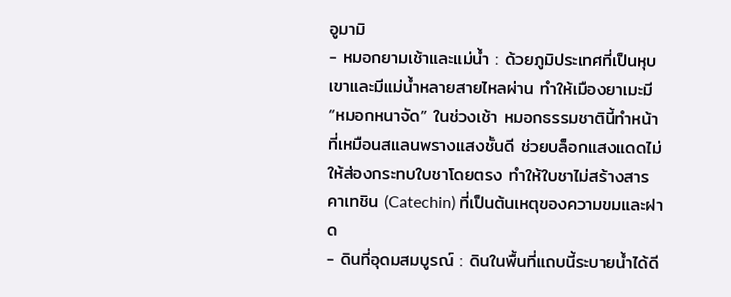อูมามิ
- หมอกยามเช้าและแม่น้ำ : ด้วยภูมิประเทศที่เป็นหุบเขาและมีแม่น้ำหลายสายไหลผ่าน ทำให้เมืองยาเมะมี “หมอกหนาจัด” ในช่วงเช้า หมอกธรรมชาตินี้ทำหน้าที่เหมือนสแลนพรางแสงชั้นดี ช่วยบล็อกแสงแดดไม่ให้ส่องกระทบใบชาโดยตรง ทำให้ใบชาไม่สร้างสารคาเทชิน (Catechin) ที่เป็นต้นเหตุของความขมและฝาด
- ดินที่อุดมสมบูรณ์ : ดินในพื้นที่แถบนี้ระบายน้ำได้ดี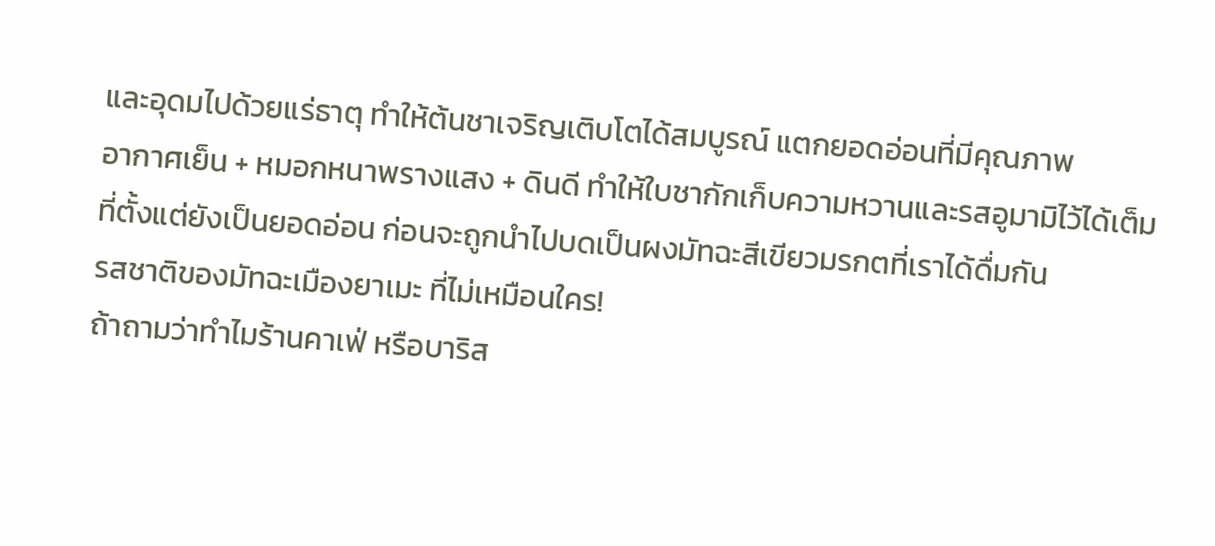และอุดมไปด้วยแร่ธาตุ ทำให้ต้นชาเจริญเติบโตได้สมบูรณ์ แตกยอดอ่อนที่มีคุณภาพ
อากาศเย็น + หมอกหนาพรางแสง + ดินดี ทำให้ใบชากักเก็บความหวานและรสอูมามิไว้ได้เต็มที่ตั้งแต่ยังเป็นยอดอ่อน ก่อนจะถูกนำไปบดเป็นผงมัทฉะสีเขียวมรกตที่เราได้ดื่มกัน
รสชาติของมัทฉะเมืองยาเมะ ที่ไม่เหมือนใคร!
ถ้าถามว่าทำไมร้านคาเฟ่ หรือบาริส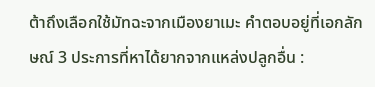ต้าถึงเลือกใช้มัทฉะจากเมืองยาเมะ คำตอบอยู่ที่เอกลักษณ์ 3 ประการที่หาได้ยากจากแหล่งปลูกอื่น :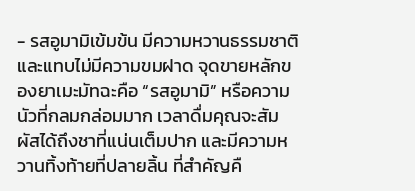- รสอูมามิเข้มข้น มีความหวานธรรมชาติ และแทบไม่มีความขมฝาด จุดขายหลักของยาเมะมัทฉะคือ “รสอูมามิ” หรือความนัวที่กลมกล่อมมาก เวลาดื่มคุณจะสัมผัสได้ถึงชาที่แน่นเต็มปาก และมีความหวานทิ้งท้ายที่ปลายลิ้น ที่สำคัญคื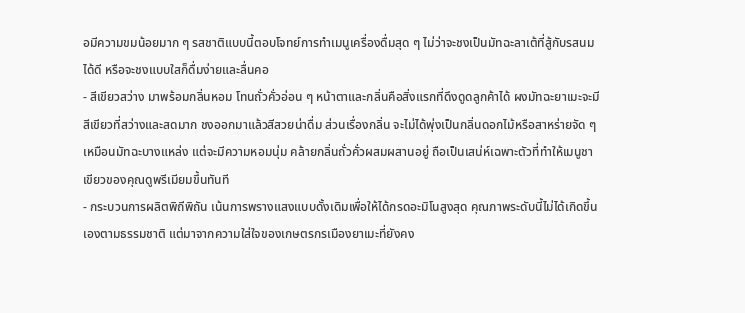อมีความขมน้อยมาก ๆ รสชาติแบบนี้ตอบโจทย์การทำเมนูเครื่องดื่มสุด ๆ ไม่ว่าจะชงเป็นมัทฉะลาเต้ที่สู้กับรสนมได้ดี หรือจะชงแบบใสก็ดื่มง่ายและลื่นคอ
- สีเขียวสว่าง มาพร้อมกลิ่นหอม โทนถั่วคั่วอ่อน ๆ หน้าตาและกลิ่นคือสิ่งแรกที่ดึงดูดลูกค้าได้ ผงมัทฉะยาเมะจะมีสีเขียวที่สว่างและสดมาก ชงออกมาแล้วสีสวยน่าดื่ม ส่วนเรื่องกลิ่น จะไม่ได้พุ่งเป็นกลิ่นดอกไม้หรือสาหร่ายจัด ๆ เหมือนมัทฉะบางแหล่ง แต่จะมีความหอมนุ่ม คล้ายกลิ่นถั่วคั่วผสมผสานอยู่ ถือเป็นเสน่ห์เฉพาะตัวที่ทำให้เมนูชาเขียวของคุณดูพรีเมียมขึ้นทันที
- กระบวนการผลิตพิถีพิถัน เน้นการพรางแสงแบบดั้งเดิมเพื่อให้ได้กรดอะมิโนสูงสุด คุณภาพระดับนี้ไม่ได้เกิดขึ้นเองตามธรรมชาติ แต่มาจากความใส่ใจของเกษตรกรเมืองยาเมะที่ยังคง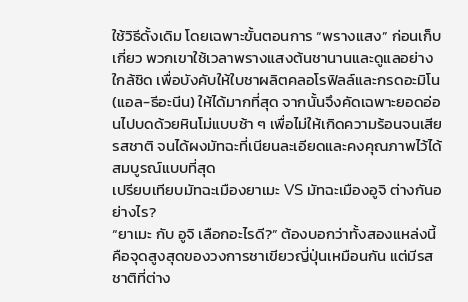ใช้วิธีดั้งเดิม โดยเฉพาะขั้นตอนการ “พรางแสง” ก่อนเก็บเกี่ยว พวกเขาใช้เวลาพรางแสงต้นชานานและดูแลอย่างใกล้ชิด เพื่อบังคับให้ใบชาผลิตคลอโรฟิลล์และกรดอะมิโน (แอล-ธีอะนีน) ให้ได้มากที่สุด จากนั้นจึงคัดเฉพาะยอดอ่อนไปบดด้วยหินโม่แบบช้า ๆ เพื่อไม่ให้เกิดความร้อนจนเสียรสชาติ จนได้ผงมัทฉะที่เนียนละเอียดและคงคุณภาพไว้ได้สมบูรณ์แบบที่สุด
เปรียบเทียบมัทฉะเมืองยาเมะ VS มัทฉะเมืองอูจิ ต่างกันอย่างไร?
“ยาเมะ กับ อูจิ เลือกอะไรดี?” ต้องบอกว่าทั้งสองแหล่งนี้คือจุดสูงสุดของวงการชาเขียวญี่ปุ่นเหมือนกัน แต่มีรสชาติที่ต่าง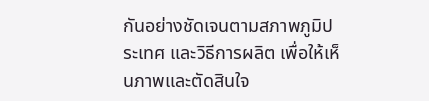กันอย่างชัดเจนตามสภาพภูมิประเทศ และวิธีการผลิต เพื่อให้เห็นภาพและตัดสินใจ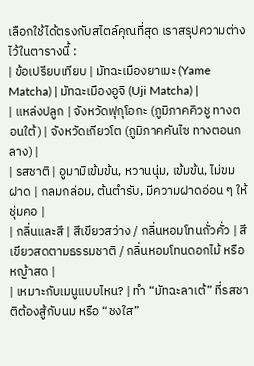เลือกใช้ได้ตรงกับสไตล์คุณที่สุด เราสรุปความต่างไว้ในตารางนี้ :
| ข้อเปรียบเทียบ | มัทฉะเมืองยาเมะ (Yame Matcha) | มัทฉะเมืองอูจิ (Uji Matcha) |
| แหล่งปลูก | จังหวัดฟุกุโอกะ (ภูมิภาคคิวชู ทางตอนใต้) | จังหวัดเกียวโต (ภูมิภาคคันไซ ทางตอนกลาง) |
| รสชาติ | อูมามิเข้มข้น, หวานนุ่ม, เข้มข้น, ไม่ขมฝาด | กลมกล่อม, ต้นตำรับ, มีความฝาดอ่อน ๆ ให้ชุ่มคอ |
| กลิ่นและสี | สีเขียวสว่าง / กลิ่นหอมโทนถั่วคั่ว | สีเขียวสดตามธรรมชาติ / กลิ่นหอมโทนดอกไม้ หรือหญ้าสด |
| เหมาะกับเมนูแบบไหน? | ทำ “มัทฉะลาเต้” ที่รสชาติต้องสู้กับนม หรือ “ชงใส”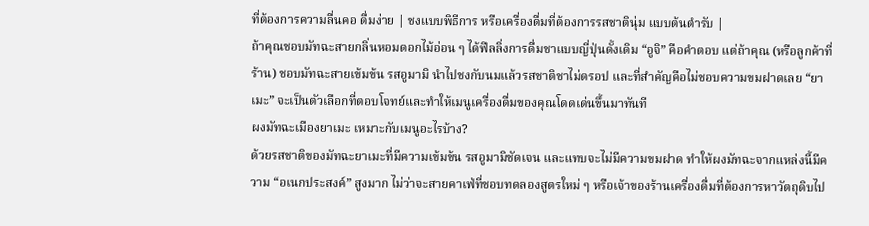ที่ต้องการความลื่นคอ ดื่มง่าย | ชงแบบพิธีการ หรือเครื่องดื่มที่ต้องการรสชาตินุ่ม แบบต้นตำรับ |
ถ้าคุณชอบมัทฉะสายกลิ่นหอมดอกไม้อ่อน ๆ ได้ฟีลลิ่งการดื่มชาแบบญี่ปุ่นดั้งเดิม “อูจิ” คือคำตอบ แต่ถ้าคุณ (หรือลูกค้าที่ร้าน) ชอบมัทฉะสายเข้มข้น รสอูมามิ นำไปชงกับนมแล้วรสชาติชาไม่ดรอป และที่สำคัญคือไม่ชอบความขมฝาดเลย “ยาเมะ” จะเป็นตัวเลือกที่ตอบโจทย์และทำให้เมนูเครื่องดื่มของคุณโดดเด่นขึ้นมาทันที
ผงมัทฉะเมืองยาเมะ เหมาะกับเมนูอะไรบ้าง?
ด้วยรสชาติของมัทฉะยาเมะที่มีความเข้มข้น รสอูมามิชัดเจน และแทบจะไม่มีความขมฝาด ทำให้ผงมัทฉะจากแหล่งนี้มีความ “อเนกประสงค์” สูงมาก ไม่ว่าจะสายคาเฟ่ที่ชอบทดลองสูตรใหม่ ๆ หรือเจ้าของร้านเครื่องดื่มที่ต้องการหาวัตถุดิบไป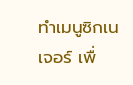ทำเมนูซิกเนเจอร์ เพื่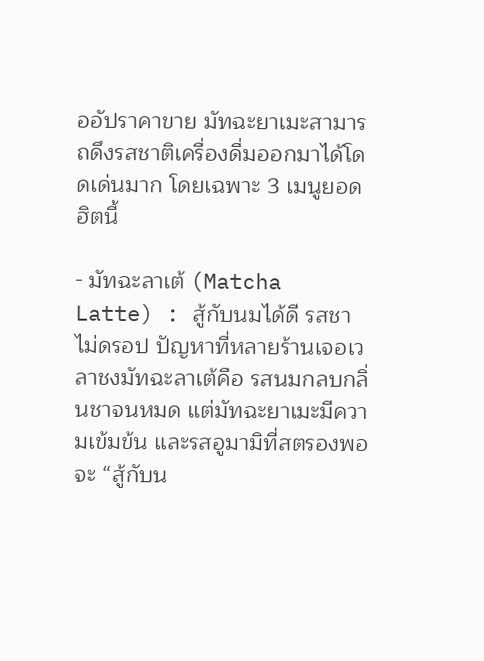ออัปราคาขาย มัทฉะยาเมะสามารถดึงรสชาติเครื่องดื่มออกมาได้โดดเด่นมาก โดยเฉพาะ 3 เมนูยอดฮิตนี้

- มัทฉะลาเต้ (Matcha Latte) : สู้กับนมได้ดี รสชาไม่ดรอป ปัญหาที่หลายร้านเจอเวลาชงมัทฉะลาเต้คือ รสนมกลบกลิ่นชาจนหมด แต่มัทฉะยาเมะมีความเข้มข้น และรสอูมามิที่สตรองพอจะ “สู้กับน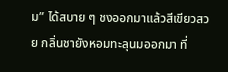ม” ได้สบาย ๆ ชงออกมาแล้วสีเขียวสวย กลิ่นชายังหอมทะลุนมออกมา ที่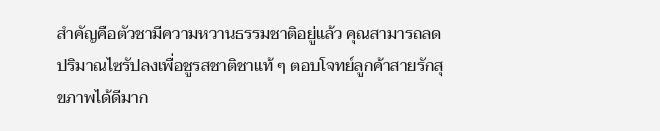สำคัญคือตัวชามีความหวานธรรมชาติอยู่แล้ว คุณสามารถลดปริมาณไซรัปลงเพื่อชูรสชาติชาแท้ ๆ ตอบโจทย์ลูกค้าสายรักสุขภาพได้ดีมาก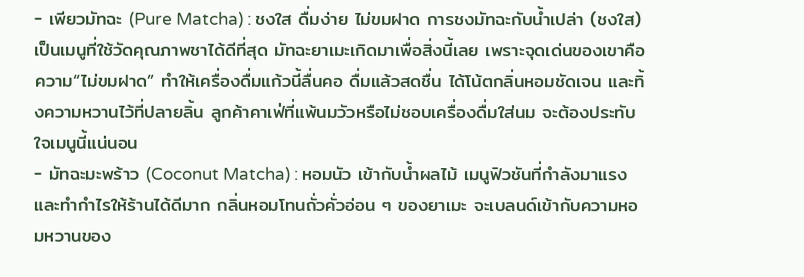- เพียวมัทฉะ (Pure Matcha) : ชงใส ดื่มง่าย ไม่ขมฝาด การชงมัทฉะกับน้ำเปล่า (ชงใส) เป็นเมนูที่ใช้วัดคุณภาพชาได้ดีที่สุด มัทฉะยาเมะเกิดมาเพื่อสิ่งนี้เลย เพราะจุดเด่นของเขาคือความ“ไม่ขมฝาด” ทำให้เครื่องดื่มแก้วนี้ลื่นคอ ดื่มแล้วสดชื่น ได้โน้ตกลิ่นหอมชัดเจน และทิ้งความหวานไว้ที่ปลายลิ้น ลูกค้าคาเฟ่ที่แพ้นมวัวหรือไม่ชอบเครื่องดื่มใส่นม จะต้องประทับใจเมนูนี้แน่นอน
- มัทฉะมะพร้าว (Coconut Matcha) : หอมนัว เข้ากับน้ำผลไม้ เมนูฟิวชันที่กำลังมาแรงและทำกำไรให้ร้านได้ดีมาก กลิ่นหอมโทนถั่วคั่วอ่อน ๆ ของยาเมะ จะเบลนด์เข้ากับความหอมหวานของ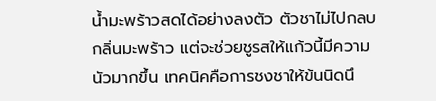น้ำมะพร้าวสดได้อย่างลงตัว ตัวชาไม่ไปกลบกลิ่นมะพร้าว แต่จะช่วยชูรสให้แก้วนี้มีความนัวมากขึ้น เทคนิคคือการชงชาให้ข้นนิดนึ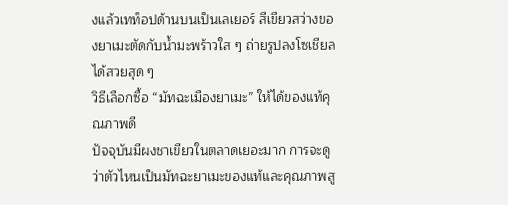งแล้วเทท็อปด้านบนเป็นเลเยอร์ สีเขียวสว่างของยาเมะตัดกับน้ำมะพร้าวใส ๆ ถ่ายรูปลงโซเชียลได้สวยสุด ๆ
วิธีเลือกซื้อ “มัทฉะเมืองยาเมะ” ให้ได้ของแท้คุณภาพดี
ปัจจุบันมีผงชาเขียวในตลาดเยอะมาก การจะดูว่าตัวไหนเป็นมัทฉะยาเมะของแท้และคุณภาพสู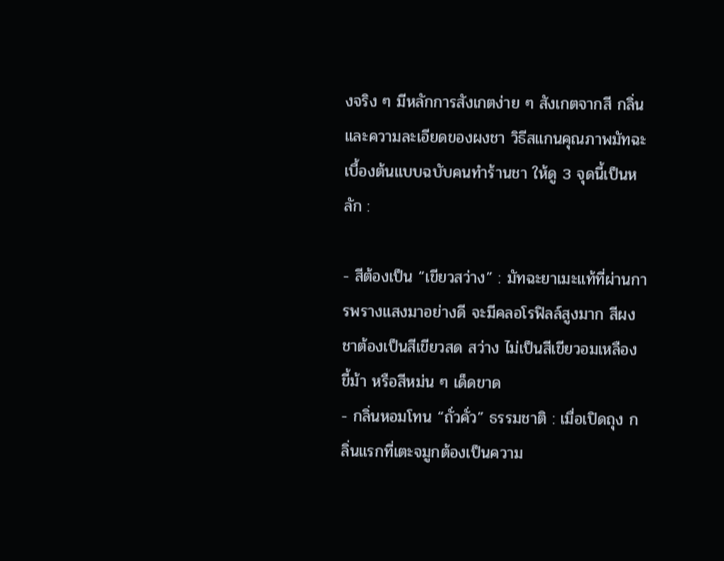งจริง ๆ มีหลักการสังเกตง่าย ๆ สังเกตจากสี กลิ่น และความละเอียดของผงชา วิธีสแกนคุณภาพมัทฉะเบื้องต้นแบบฉบับคนทำร้านชา ให้ดู 3 จุดนี้เป็นหลัก :

- สีต้องเป็น “เขียวสว่าง” : มัทฉะยาเมะแท้ที่ผ่านการพรางแสงมาอย่างดี จะมีคลอโรฟิลล์สูงมาก สีผงชาต้องเป็นสีเขียวสด สว่าง ไม่เป็นสีเขียวอมเหลือง ขี้ม้า หรือสีหม่น ๆ เด็ดขาด
- กลิ่นหอมโทน “ถั่วคั่ว” ธรรมชาติ : เมื่อเปิดถุง กลิ่นแรกที่เตะจมูกต้องเป็นความ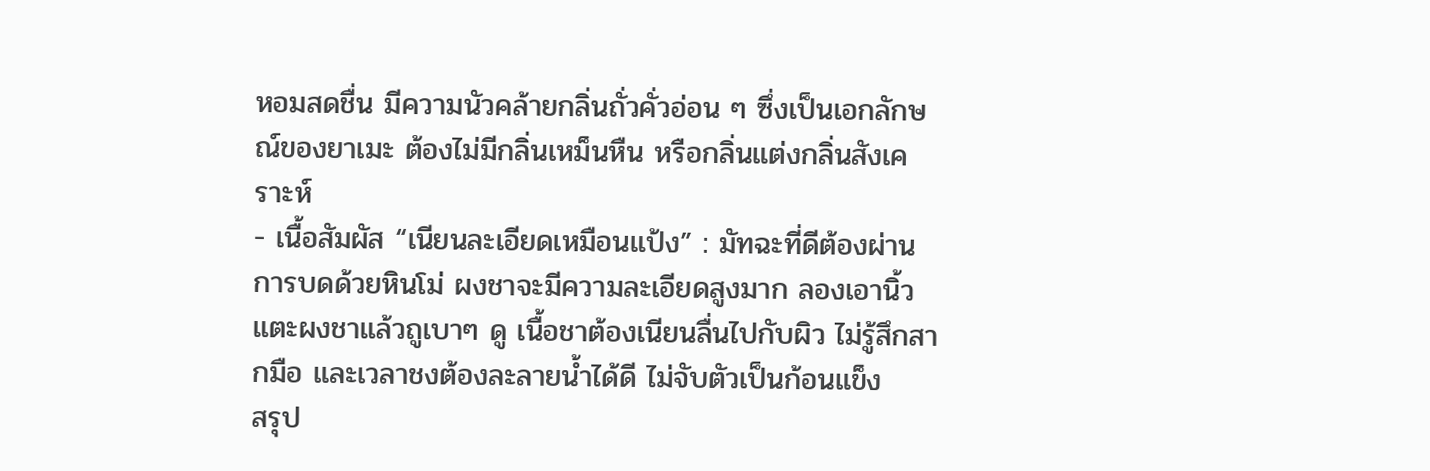หอมสดชื่น มีความนัวคล้ายกลิ่นถั่วคั่วอ่อน ๆ ซึ่งเป็นเอกลักษณ์ของยาเมะ ต้องไม่มีกลิ่นเหม็นหืน หรือกลิ่นแต่งกลิ่นสังเคราะห์
- เนื้อสัมผัส “เนียนละเอียดเหมือนแป้ง” : มัทฉะที่ดีต้องผ่านการบดด้วยหินโม่ ผงชาจะมีความละเอียดสูงมาก ลองเอานิ้วแตะผงชาแล้วถูเบาๆ ดู เนื้อชาต้องเนียนลื่นไปกับผิว ไม่รู้สึกสากมือ และเวลาชงต้องละลายน้ำได้ดี ไม่จับตัวเป็นก้อนแข็ง
สรุป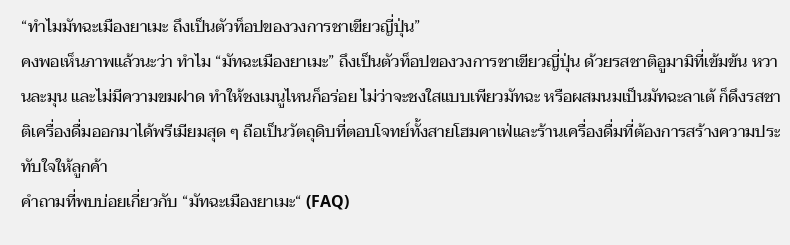“ทำไมมัทฉะเมืองยาเมะ ถึงเป็นตัวท็อปของวงการชาเขียวญี่ปุ่น”
คงพอเห็นภาพแล้วนะว่า ทำไม “มัทฉะเมืองยาเมะ” ถึงเป็นตัวท็อปของวงการชาเขียวญี่ปุ่น ด้วยรสชาติอูมามิที่เข้มข้น หวานละมุน และไม่มีความขมฝาด ทำให้ชงเมนูไหนก็อร่อย ไม่ว่าจะชงใสแบบเพียวมัทฉะ หรือผสมนมเป็นมัทฉะลาเต้ ก็ดึงรสชาติเครื่องดื่มออกมาได้พรีเมียมสุด ๆ ถือเป็นวัตถุดิบที่ตอบโจทย์ทั้งสายโฮมคาเฟ่และร้านเครื่องดื่มที่ต้องการสร้างความประทับใจให้ลูกค้า
คำถามที่พบบ่อยเกี่ยวกับ “มัทฉะเมืองยาเมะ“ (FAQ)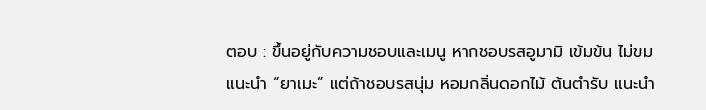ตอบ : ขึ้นอยู่กับความชอบและเมนู หากชอบรสอูมามิ เข้มข้น ไม่ขม แนะนำ “ยาเมะ” แต่ถ้าชอบรสนุ่ม หอมกลิ่นดอกไม้ ต้นตำรับ แนะนำ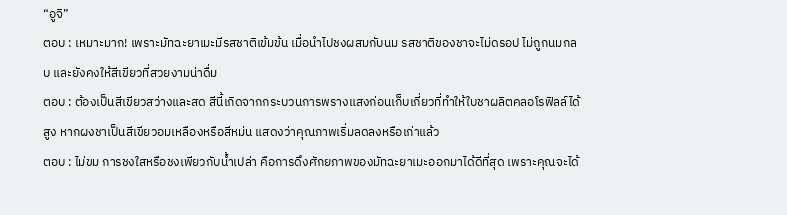“อูจิ”
ตอบ : เหมาะมาก! เพราะมัทฉะยาเมะมีรสชาติเข้มข้น เมื่อนำไปชงผสมกับนม รสชาติของชาจะไม่ดรอป ไม่ถูกนมกลบ และยังคงให้สีเขียวที่สวยงามน่าดื่ม
ตอบ : ต้องเป็นสีเขียวสว่างและสด สีนี้เกิดจากกระบวนการพรางแสงก่อนเก็บเกี่ยวที่ทำให้ใบชาผลิตคลอโรฟิลล์ได้สูง หากผงชาเป็นสีเขียวอมเหลืองหรือสีหม่น แสดงว่าคุณภาพเริ่มลดลงหรือเก่าแล้ว
ตอบ : ไม่ขม การชงใสหรือชงเพียวกับน้ำเปล่า คือการดึงศักยภาพของมัทฉะยาเมะออกมาได้ดีที่สุด เพราะคุณจะได้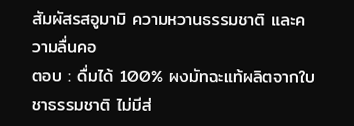สัมผัสรสอูมามิ ความหวานธรรมชาติ และความลื่นคอ
ตอบ : ดื่มได้ 100% ผงมัทฉะแท้ผลิตจากใบชาธรรมชาติ ไม่มีส่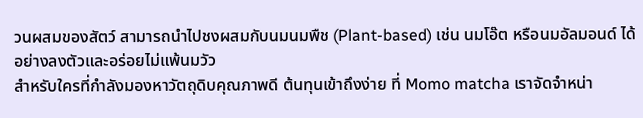วนผสมของสัตว์ สามารถนำไปชงผสมกับนมนมพืช (Plant-based) เช่น นมโอ๊ต หรือนมอัลมอนด์ ได้อย่างลงตัวและอร่อยไม่แพ้นมวัว
สำหรับใครที่กำลังมองหาวัตถุดิบคุณภาพดี ต้นทุนเข้าถึงง่าย ที่ Momo matcha เราจัดจำหน่า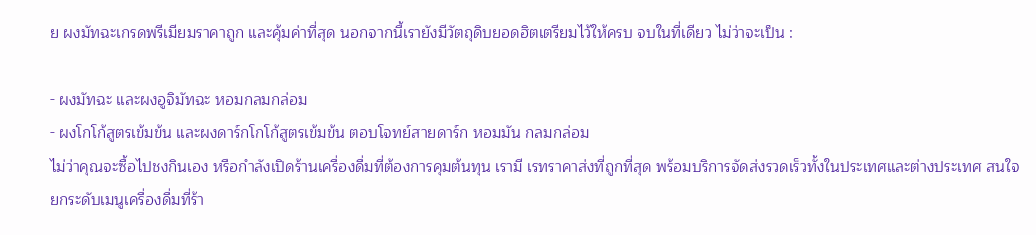ย ผงมัทฉะเกรดพรีเมียมราคาถูก และคุ้มค่าที่สุด นอกจากนี้เรายังมีวัตถุดิบยอดฮิตเตรียมไว้ให้ครบ จบในที่เดียว ไม่ว่าจะเป็น :

- ผงมัทฉะ และผงอูจิมัทฉะ หอมกลมกล่อม
- ผงโกโก้สูตรเข้มข้น และผงดาร์กโกโก้สูตรเข้มข้น ตอบโจทย์สายดาร์ก หอมมัน กลมกล่อม
ไม่ว่าคุณจะซื้อไปชงกินเอง หรือกำลังเปิดร้านเครื่องดื่มที่ต้องการคุมต้นทุน เรามี เรทราคาส่งที่ถูกที่สุด พร้อมบริการจัดส่งรวดเร็วทั้งในประเทศและต่างประเทศ สนใจยกระดับเมนูเครื่องดื่มที่ร้า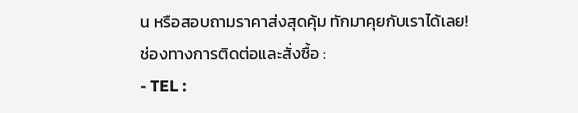น หรือสอบถามราคาส่งสุดคุ้ม ทักมาคุยกับเราได้เลย!
ช่องทางการติดต่อและสั่งซื้อ :
- TEL :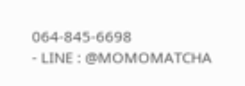064-845-6698
- LINE : @MOMOMATCHA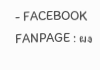- FACEBOOK FANPAGE : ผง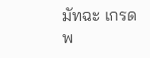มัทฉะ เกรดพ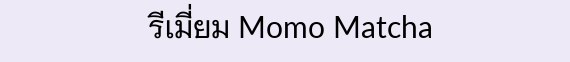รีเมี่ยม Momo Matcha